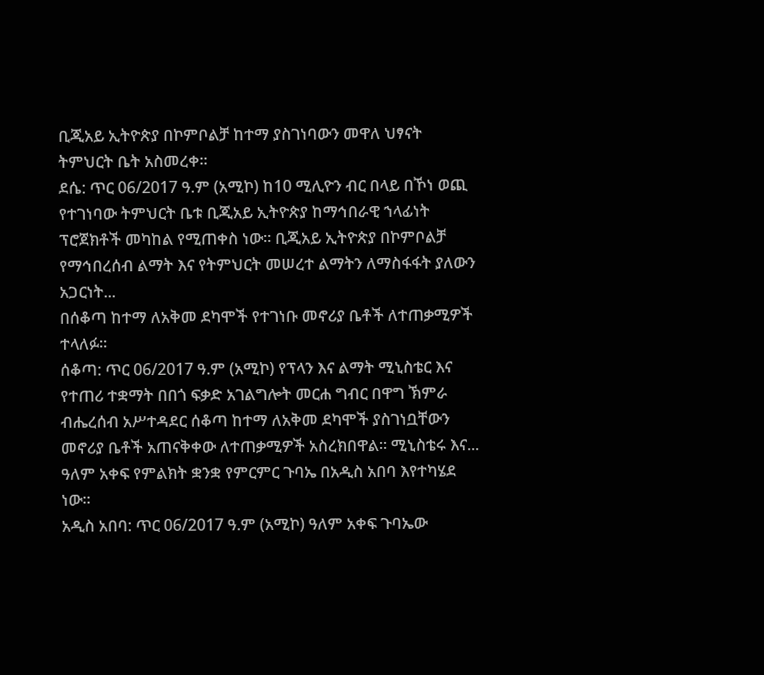ቢጂአይ ኢትዮጵያ በኮምቦልቻ ከተማ ያስገነባውን መዋለ ህፃናት ትምህርት ቤት አስመረቀ።
ደሴ: ጥር 06/2017 ዓ.ም (አሚኮ) ከ10 ሚሊዮን ብር በላይ በኾነ ወጪ የተገነባው ትምህርት ቤቱ ቢጂአይ ኢትዮጵያ ከማኅበራዊ ኀላፊነት ፕሮጀክቶች መካከል የሚጠቀስ ነው። ቢጂአይ ኢትዮጵያ በኮምቦልቻ የማኅበረሰብ ልማት እና የትምህርት መሠረተ ልማትን ለማስፋፋት ያለውን አጋርነት...
በሰቆጣ ከተማ ለአቅመ ደካሞች የተገነቡ መኖሪያ ቤቶች ለተጠቃሚዎች ተላለፉ።
ሰቆጣ: ጥር 06/2017 ዓ.ም (አሚኮ) የፕላን እና ልማት ሚኒስቴር እና የተጠሪ ተቋማት በበጎ ፍቃድ አገልግሎት መርሐ ግብር በዋግ ኽምራ ብሔረሰብ አሥተዳደር ሰቆጣ ከተማ ለአቅመ ደካሞች ያስገነቧቸውን መኖሪያ ቤቶች አጠናቅቀው ለተጠቃሚዎች አስረክበዋል። ሚኒስቴሩ እና...
ዓለም አቀፍ የምልክት ቋንቋ የምርምር ጉባኤ በአዲስ አበባ እየተካሄደ ነው።
አዲስ አበባ: ጥር 06/2017 ዓ.ም (አሚኮ) ዓለም አቀፍ ጉባኤው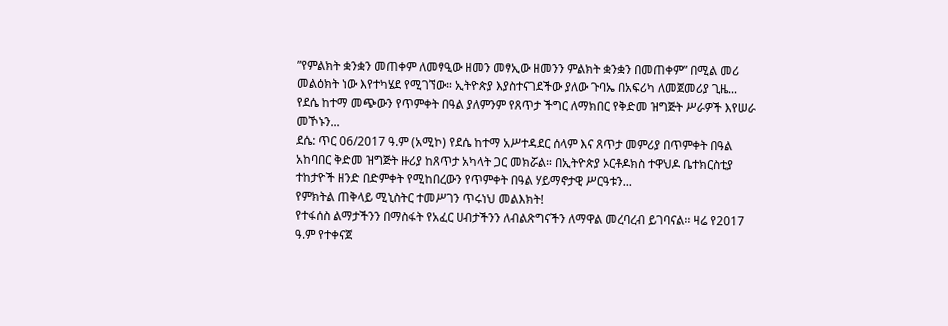”የምልክት ቋንቋን መጠቀም ለመፃዒው ዘመን መፃኢው ዘመንን ምልክት ቋንቋን በመጠቀም” በሚል መሪ መልዕክት ነው እየተካሄደ የሚገኘው። ኢትዮጵያ እያስተናገደችው ያለው ጉባኤ በአፍሪካ ለመጀመሪያ ጊዜ...
የደሴ ከተማ መጭውን የጥምቀት በዓል ያለምንም የጸጥታ ችግር ለማክበር የቅድመ ዝግጅት ሥራዎች እየሠራ መኾኑን...
ደሴ: ጥር 06/2017 ዓ.ም (አሚኮ) የደሴ ከተማ አሥተዳደር ሰላም እና ጸጥታ መምሪያ በጥምቀት በዓል አከባበር ቅድመ ዝግጅት ዙሪያ ከጸጥታ አካላት ጋር መክሯል። በኢትዮጵያ ኦርቶዶክስ ተዋህዶ ቤተክርስቲያ ተከታዮች ዘንድ በድምቀት የሚከበረውን የጥምቀት በዓል ሃይማኖታዊ ሥርዓቱን...
የምክትል ጠቅላይ ሚኒስትር ተመሥገን ጥሩነህ መልእክት!
የተፋሰስ ልማታችንን በማስፋት የአፈር ሀብታችንን ለብልጽግናችን ለማዋል መረባረብ ይገባናል፡፡ ዛሬ የ2017 ዓ.ም የተቀናጀ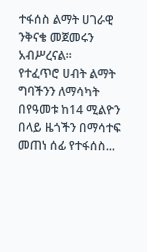ተፋሰስ ልማት ሀገራዊ ንቅናቄ መጀመሩን አብሥረናል፡፡
የተፈጥሮ ሀብት ልማት ግባችንን ለማሳካት በየዓመቱ ከ14 ሚልዮን በላይ ዜጎችን በማሳተፍ መጠነ ሰፊ የተፋሰስ...